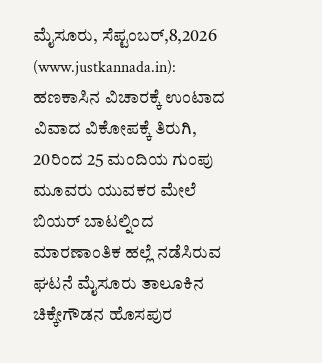ಮೈಸೂರು, ಸೆಪ್ಟಂಬರ್,8,2026 (www.justkannada.in): ಹಣಕಾಸಿನ ವಿಚಾರಕ್ಕೆ ಉಂಟಾದ ವಿವಾದ ವಿಕೋಪಕ್ಕೆ ತಿರುಗಿ, 20ರಿಂದ 25 ಮಂದಿಯ ಗುಂಪು ಮೂವರು ಯುವಕರ ಮೇಲೆ ಬಿಯರ್ ಬಾಟಲ್ನಿಂದ ಮಾರಣಾಂತಿಕ ಹಲ್ಲೆ ನಡೆಸಿರುವ ಘಟನೆ ಮೈಸೂರು ತಾಲೂಕಿನ ಚಿಕ್ಕೇಗೌಡನ ಹೊಸಪುರ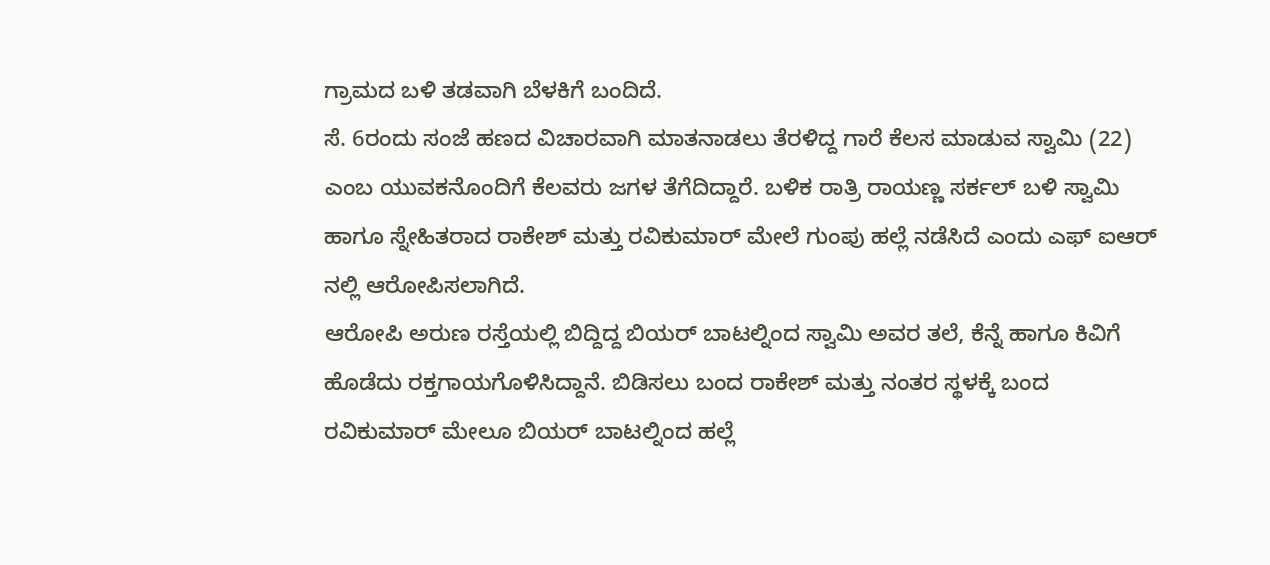ಗ್ರಾಮದ ಬಳಿ ತಡವಾಗಿ ಬೆಳಕಿಗೆ ಬಂದಿದೆ.
ಸೆ. 6ರಂದು ಸಂಜೆ ಹಣದ ವಿಚಾರವಾಗಿ ಮಾತನಾಡಲು ತೆರಳಿದ್ದ ಗಾರೆ ಕೆಲಸ ಮಾಡುವ ಸ್ವಾಮಿ (22) ಎಂಬ ಯುವಕನೊಂದಿಗೆ ಕೆಲವರು ಜಗಳ ತೆಗೆದಿದ್ದಾರೆ. ಬಳಿಕ ರಾತ್ರಿ ರಾಯಣ್ಣ ಸರ್ಕಲ್ ಬಳಿ ಸ್ವಾಮಿ ಹಾಗೂ ಸ್ನೇಹಿತರಾದ ರಾಕೇಶ್ ಮತ್ತು ರವಿಕುಮಾರ್ ಮೇಲೆ ಗುಂಪು ಹಲ್ಲೆ ನಡೆಸಿದೆ ಎಂದು ಎಫ್ ಐಆರ್ ನಲ್ಲಿ ಆರೋಪಿಸಲಾಗಿದೆ.
ಆರೋಪಿ ಅರುಣ ರಸ್ತೆಯಲ್ಲಿ ಬಿದ್ದಿದ್ದ ಬಿಯರ್ ಬಾಟಲ್ನಿಂದ ಸ್ವಾಮಿ ಅವರ ತಲೆ, ಕೆನ್ನೆ ಹಾಗೂ ಕಿವಿಗೆ ಹೊಡೆದು ರಕ್ತಗಾಯಗೊಳಿಸಿದ್ದಾನೆ. ಬಿಡಿಸಲು ಬಂದ ರಾಕೇಶ್ ಮತ್ತು ನಂತರ ಸ್ಥಳಕ್ಕೆ ಬಂದ ರವಿಕುಮಾರ್ ಮೇಲೂ ಬಿಯರ್ ಬಾಟಲ್ನಿಂದ ಹಲ್ಲೆ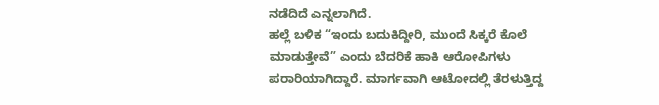ನಡೆದಿದೆ ಎನ್ನಲಾಗಿದೆ.
ಹಲ್ಲೆ ಬಳಿಕ “ಇಂದು ಬದುಕಿದ್ದೀರಿ, ಮುಂದೆ ಸಿಕ್ಕರೆ ಕೊಲೆ ಮಾಡುತ್ತೇವೆ” ಎಂದು ಬೆದರಿಕೆ ಹಾಕಿ ಆರೋಪಿಗಳು ಪರಾರಿಯಾಗಿದ್ದಾರೆ. ಮಾರ್ಗವಾಗಿ ಆಟೋದಲ್ಲಿ ತೆರಳುತ್ತಿದ್ದ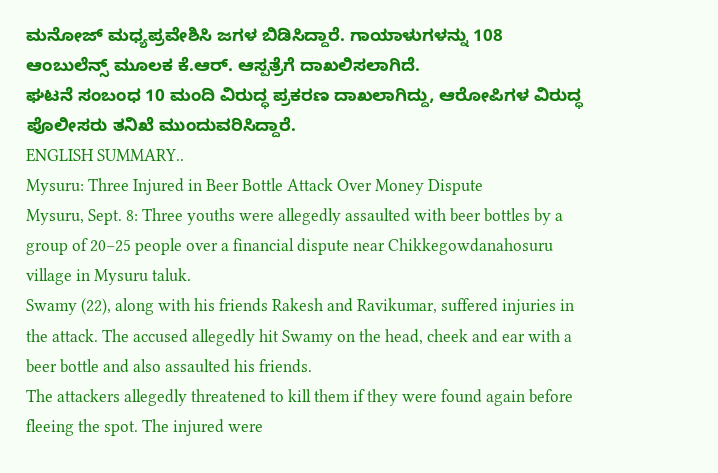ಮನೋಜ್ ಮಧ್ಯಪ್ರವೇಶಿಸಿ ಜಗಳ ಬಿಡಿಸಿದ್ದಾರೆ. ಗಾಯಾಳುಗಳನ್ನು 108 ಆಂಬುಲೆನ್ಸ್ ಮೂಲಕ ಕೆ.ಆರ್. ಆಸ್ಪತ್ರೆಗೆ ದಾಖಲಿಸಲಾಗಿದೆ.
ಘಟನೆ ಸಂಬಂಧ 10 ಮಂದಿ ವಿರುದ್ಧ ಪ್ರಕರಣ ದಾಖಲಾಗಿದ್ದು, ಆರೋಪಿಗಳ ವಿರುದ್ಧ ಪೊಲೀಸರು ತನಿಖೆ ಮುಂದುವರಿಸಿದ್ದಾರೆ.
ENGLISH SUMMARY..
Mysuru: Three Injured in Beer Bottle Attack Over Money Dispute
Mysuru, Sept. 8: Three youths were allegedly assaulted with beer bottles by a group of 20–25 people over a financial dispute near Chikkegowdanahosuru village in Mysuru taluk.
Swamy (22), along with his friends Rakesh and Ravikumar, suffered injuries in the attack. The accused allegedly hit Swamy on the head, cheek and ear with a beer bottle and also assaulted his friends.
The attackers allegedly threatened to kill them if they were found again before fleeing the spot. The injured were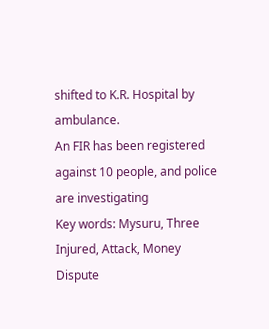shifted to K.R. Hospital by ambulance.
An FIR has been registered against 10 people, and police are investigating
Key words: Mysuru, Three Injured, Attack, Money Dispute